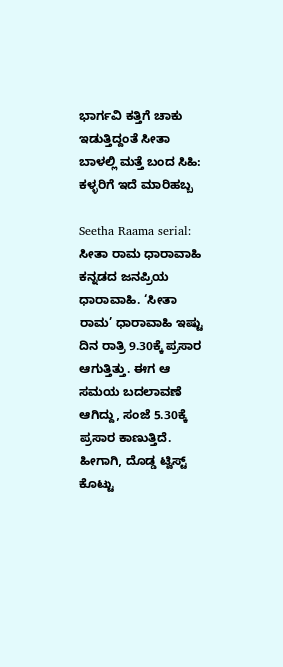ಭಾರ್ಗವಿ ಕತ್ತಿಗೆ ಚಾಕು ಇಡುತ್ತಿದ್ದಂತೆ ಸೀತಾ ಬಾಳಲ್ಲಿ ಮತ್ತೆ ಬಂದ ಸಿಹಿ: ಕಳ್ಳರಿಗೆ ಇದೆ ಮಾರಿಹಬ್ಬ

Seetha Raama serial: ಸೀತಾ ರಾಮ ಧಾರಾವಾಹಿ ಕನ್ನಡದ ಜನಪ್ರಿಯ ಧಾರಾವಾಹಿ. ‘ಸೀತಾ ರಾಮ’ ಧಾರಾವಾಹಿ ಇಷ್ಟು ದಿನ ರಾತ್ರಿ 9.30ಕ್ಕೆ ಪ್ರಸಾರ ಆಗುತ್ತಿತ್ತು. ಈಗ ಆ ಸಮಯ ಬದಲಾವಣೆ ಆಗಿದ್ದು, ಸಂಜೆ 5.30ಕ್ಕೆ ಪ್ರಸಾರ ಕಾಣುತ್ತಿದೆ. ಹೀಗಾಗಿ, ದೊಡ್ಡ ಟ್ವಿಸ್ಟ್ ಕೊಟ್ಟು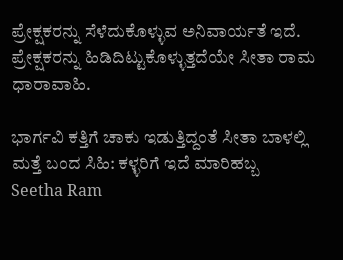ಪ್ರೇಕ್ಷಕರನ್ನು ಸೆಳೆದುಕೊಳ್ಳುವ ಅನಿವಾರ್ಯತೆ ಇದೆ. ಪ್ರೇಕ್ಷಕರನ್ನು ಹಿಡಿದಿಟ್ಟುಕೊಳ್ಳುತ್ತದೆಯೇ ಸೀತಾ ರಾಮ ಧಾರಾವಾಹಿ.

ಭಾರ್ಗವಿ ಕತ್ತಿಗೆ ಚಾಕು ಇಡುತ್ತಿದ್ದಂತೆ ಸೀತಾ ಬಾಳಲ್ಲಿ ಮತ್ತೆ ಬಂದ ಸಿಹಿ: ಕಳ್ಳರಿಗೆ ಇದೆ ಮಾರಿಹಬ್ಬ
Seetha Ram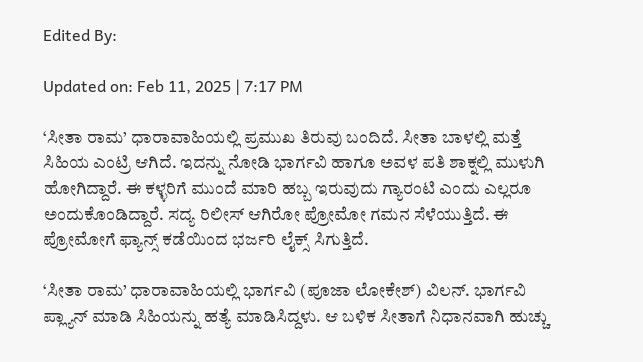Edited By:

Updated on: Feb 11, 2025 | 7:17 PM

‘ಸೀತಾ ರಾಮ’ ಧಾರಾವಾಹಿಯಲ್ಲಿ ಪ್ರಮುಖ ತಿರುವು ಬಂದಿದೆ. ಸೀತಾ ಬಾಳಲ್ಲಿ ಮತ್ತೆ ಸಿಹಿಯ ಎಂಟ್ರಿ ಆಗಿದೆ. ಇದನ್ನು ನೋಡಿ ಭಾರ್ಗವಿ ಹಾಗೂ ಅವಳ ಪತಿ ಶಾಕ್ನಲ್ಲಿ ಮುಳುಗಿ ಹೋಗಿದ್ದಾರೆ. ಈ ಕಳ್ಳರಿಗೆ ಮುಂದೆ ಮಾರಿ ಹಬ್ಬ ಇರುವುದು ಗ್ಯಾರಂಟಿ ಎಂದು ಎಲ್ಲರೂ ಅಂದುಕೊಂಡಿದ್ದಾರೆ. ಸದ್ಯ ರಿಲೀಸ್ ಆಗಿರೋ ಪ್ರೋಮೋ ಗಮನ ಸೆಳೆಯುತ್ತಿದೆ. ಈ ಪ್ರೋಮೋಗೆ ಫ್ಯಾನ್ಸ್ ಕಡೆಯಿಂದ ಭರ್ಜರಿ ಲೈಕ್ಸ್ ಸಿಗುತ್ತಿದೆ.

‘ಸೀತಾ ರಾಮ’ ಧಾರಾವಾಹಿಯಲ್ಲಿ ಭಾರ್ಗವಿ (ಪೂಜಾ ಲೋಕೇಶ್) ವಿಲನ್. ಭಾರ್ಗವಿ ಪ್ಲ್ಯಾನ್ ಮಾಡಿ ಸಿಹಿಯನ್ನು ಹತ್ಯೆ ಮಾಡಿಸಿದ್ದಳು. ಆ ಬಳಿಕ ಸೀತಾಗೆ ನಿಧಾನವಾಗಿ ಹುಚ್ಚು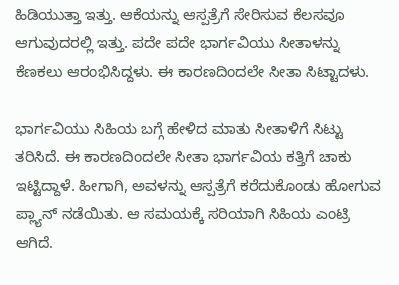ಹಿಡಿಯುತ್ತಾ ಇತ್ತು. ಆಕೆಯನ್ನು ಆಸ್ಪತ್ರೆಗೆ ಸೇರಿಸುವ ಕೆಲಸವೂ ಆಗುವುದರಲ್ಲಿ ಇತ್ತು. ಪದೇ ಪದೇ ಭಾರ್ಗವಿಯು ಸೀತಾಳನ್ನು ಕೆಣಕಲು ಆರಂಭಿಸಿದ್ದಳು. ಈ ಕಾರಣದಿಂದಲೇ ಸೀತಾ ಸಿಟ್ಟಾದಳು.

ಭಾರ್ಗವಿಯು ಸಿಹಿಯ ಬಗ್ಗೆ ಹೇಳಿದ ಮಾತು ಸೀತಾಳಿಗೆ ಸಿಟ್ಟು ತರಿಸಿದೆ. ಈ ಕಾರಣದಿಂದಲೇ ಸೀತಾ ಭಾರ್ಗವಿಯ ಕತ್ತಿಗೆ ಚಾಕು ಇಟ್ಟಿದ್ದಾಳೆ. ಹೀಗಾಗಿ, ಅವಳನ್ನು ಆಸ್ಪತ್ರೆಗೆ ಕರೆದುಕೊಂಡು ಹೋಗುವ ಪ್ಲ್ಯಾನ್ ನಡೆಯಿತು. ಆ ಸಮಯಕ್ಕೆ ಸರಿಯಾಗಿ ಸಿಹಿಯ ಎಂಟ್ರಿ ಆಗಿದೆ.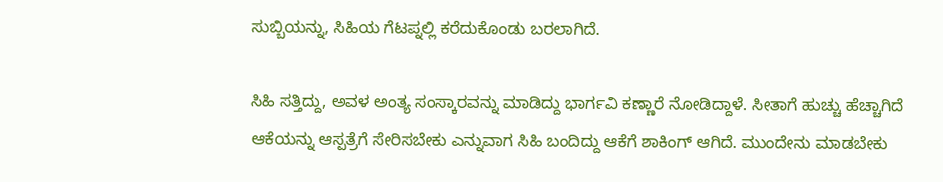ಸುಬ್ಬಿಯನ್ನು, ಸಿಹಿಯ ಗೆಟಪ್ನಲ್ಲಿ ಕರೆದುಕೊಂಡು ಬರಲಾಗಿದೆ.

ಸಿಹಿ ಸತ್ತಿದ್ದು, ಅವಳ ಅಂತ್ಯ ಸಂಸ್ಕಾರವನ್ನು ಮಾಡಿದ್ದು ಭಾರ್ಗವಿ ಕಣ್ಣಾರೆ ನೋಡಿದ್ದಾಳೆ. ಸೀತಾಗೆ ಹುಚ್ಚು ಹೆಚ್ಚಾಗಿದೆ ಆಕೆಯನ್ನು ಆಸ್ಪತ್ರೆಗೆ ಸೇರಿಸಬೇಕು ಎನ್ನುವಾಗ ಸಿಹಿ ಬಂದಿದ್ದು ಆಕೆಗೆ ಶಾಕಿಂಗ್ ಆಗಿದೆ. ಮುಂದೇನು ಮಾಡಬೇಕು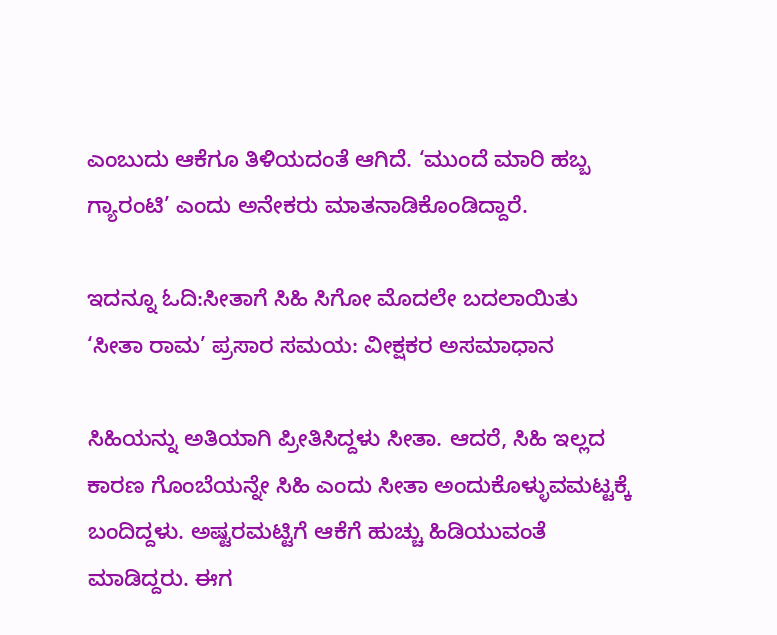ಎಂಬುದು ಆಕೆಗೂ ತಿಳಿಯದಂತೆ ಆಗಿದೆ. ‘ಮುಂದೆ ಮಾರಿ ಹಬ್ಬ ಗ್ಯಾರಂಟಿ’ ಎಂದು ಅನೇಕರು ಮಾತನಾಡಿಕೊಂಡಿದ್ದಾರೆ.

ಇದನ್ನೂ ಓದಿ:ಸೀತಾಗೆ ಸಿಹಿ ಸಿಗೋ ಮೊದಲೇ ಬದಲಾಯಿತು ‘ಸೀತಾ ರಾಮ’ ಪ್ರಸಾರ ಸಮಯ: ವೀಕ್ಷಕರ ಅಸಮಾಧಾನ

ಸಿಹಿಯನ್ನು ಅತಿಯಾಗಿ ಪ್ರೀತಿಸಿದ್ದಳು ಸೀತಾ. ಆದರೆ, ಸಿಹಿ ಇಲ್ಲದ ಕಾರಣ ಗೊಂಬೆಯನ್ನೇ ಸಿಹಿ ಎಂದು ಸೀತಾ ಅಂದುಕೊಳ್ಳುವಮಟ್ಟಕ್ಕೆ ಬಂದಿದ್ದಳು. ಅಷ್ಟರಮಟ್ಟಿಗೆ ಆಕೆಗೆ ಹುಚ್ಚು ಹಿಡಿಯುವಂತೆ ಮಾಡಿದ್ದರು. ಈಗ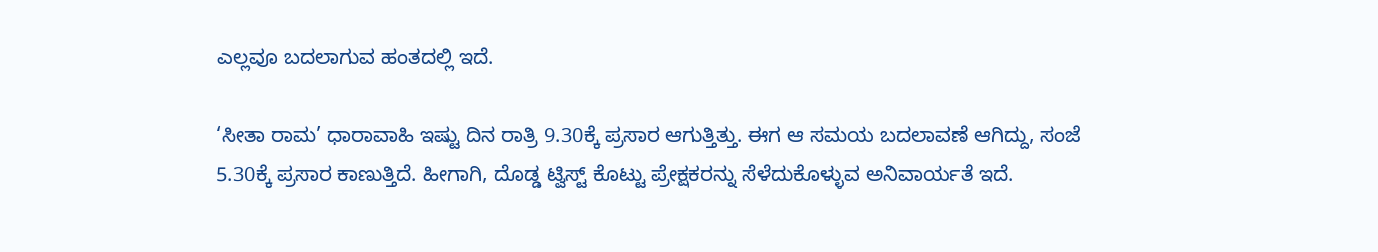ಎಲ್ಲವೂ ಬದಲಾಗುವ ಹಂತದಲ್ಲಿ ಇದೆ.

‘ಸೀತಾ ರಾಮ’ ಧಾರಾವಾಹಿ ಇಷ್ಟು ದಿನ ರಾತ್ರಿ 9.30ಕ್ಕೆ ಪ್ರಸಾರ ಆಗುತ್ತಿತ್ತು. ಈಗ ಆ ಸಮಯ ಬದಲಾವಣೆ ಆಗಿದ್ದು, ಸಂಜೆ 5.30ಕ್ಕೆ ಪ್ರಸಾರ ಕಾಣುತ್ತಿದೆ. ಹೀಗಾಗಿ, ದೊಡ್ಡ ಟ್ವಿಸ್ಟ್ ಕೊಟ್ಟು ಪ್ರೇಕ್ಷಕರನ್ನು ಸೆಳೆದುಕೊಳ್ಳುವ ಅನಿವಾರ್ಯತೆ ಇದೆ.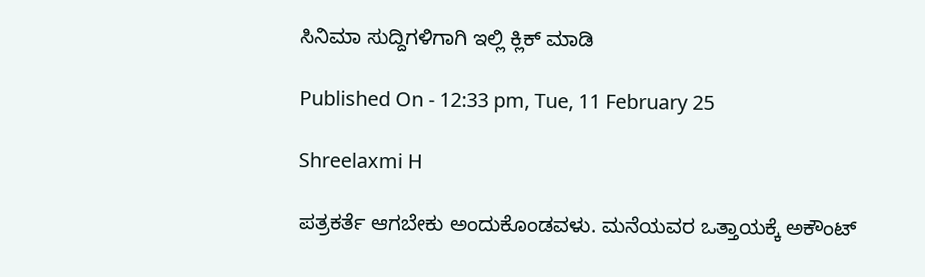ಸಿನಿಮಾ ಸುದ್ದಿಗಳಿಗಾಗಿ ಇಲ್ಲಿ ಕ್ಲಿಕ್ ಮಾಡಿ

Published On - 12:33 pm, Tue, 11 February 25

Shreelaxmi H

ಪತ್ರಕರ್ತೆ ಆಗಬೇಕು ಅಂದುಕೊಂಡವಳು. ಮನೆಯವರ ಒತ್ತಾಯಕ್ಕೆ ಅಕೌಂಟ್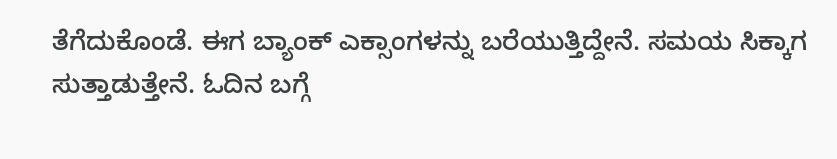ತೆಗೆದುಕೊಂಡೆ. ಈಗ ಬ್ಯಾಂಕ್ ಎಕ್ಸಾಂಗಳನ್ನು ಬರೆಯುತ್ತಿದ್ದೇನೆ. ಸಮಯ ಸಿಕ್ಕಾಗ ಸುತ್ತಾಡುತ್ತೇನೆ. ಓದಿನ ಬಗ್ಗೆ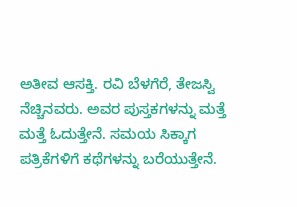ಅತೀವ ಆಸಕ್ತಿ. ರವಿ ಬೆಳಗೆರೆ, ತೇಜಸ್ವಿ ನೆಚ್ಚಿನವರು. ಅವರ ಪುಸ್ತಕಗಳನ್ನು ಮತ್ತೆ ಮತ್ತೆ ಓದುತ್ತೇನೆ. ಸಮಯ ಸಿಕ್ಕಾಗ ಪತ್ರಿಕೆಗಳಿಗೆ ಕಥೆಗಳನ್ನು ಬರೆಯುತ್ತೇನೆ.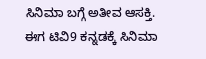ಸಿನಿಮಾ ಬಗ್ಗೆ ಅತೀವ ಆಸಕ್ತಿ. ಈಗ ಟಿವಿ9 ಕನ್ನಡಕ್ಕೆ ಸಿನಿಮಾ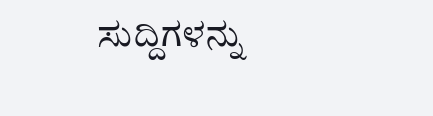ಸುದ್ದಿಗಳನ್ನು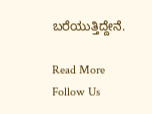ಬರೆಯುತ್ತಿದ್ದೇನೆ.

Read More
Follow Us